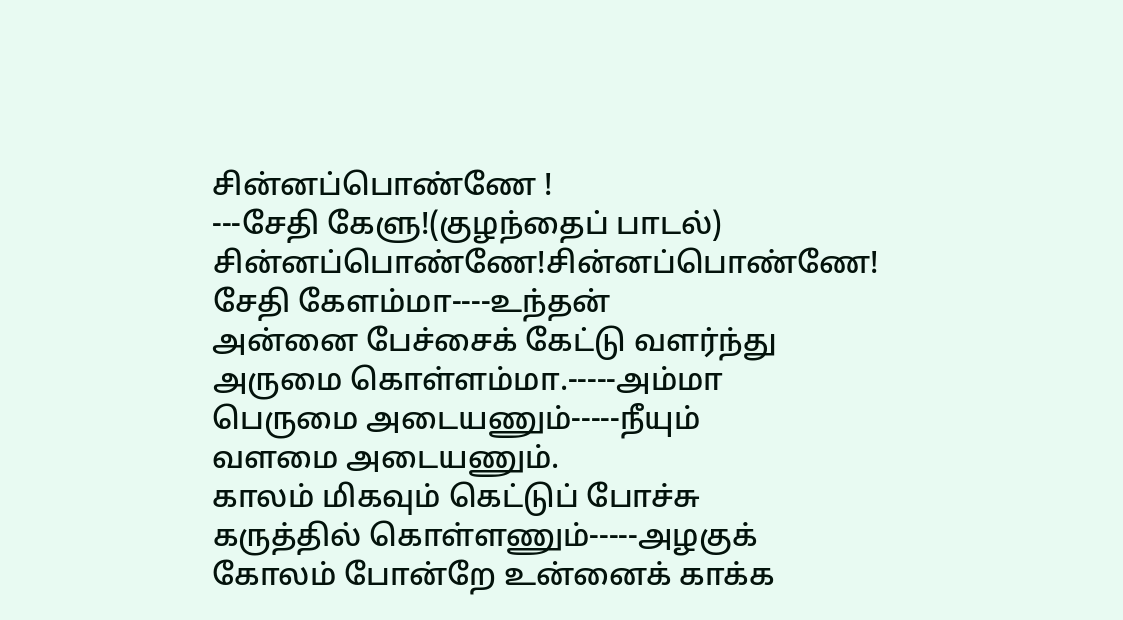சின்னப்பொண்ணே !
---சேதி கேளு!(குழந்தைப் பாடல்)
சின்னப்பொண்ணே!சின்னப்பொண்ணே!
சேதி கேளம்மா----உந்தன்
அன்னை பேச்சைக் கேட்டு வளர்ந்து
அருமை கொள்ளம்மா.-----அம்மா
பெருமை அடையணும்-----நீயும்
வளமை அடையணும்.
காலம் மிகவும் கெட்டுப் போச்சு
கருத்தில் கொள்ளணும்-----அழகுக்
கோலம் போன்றே உன்னைக் காக்க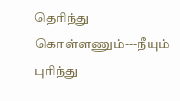தெரிந்து கொள்ளணும்---நீயும்
புரிந்து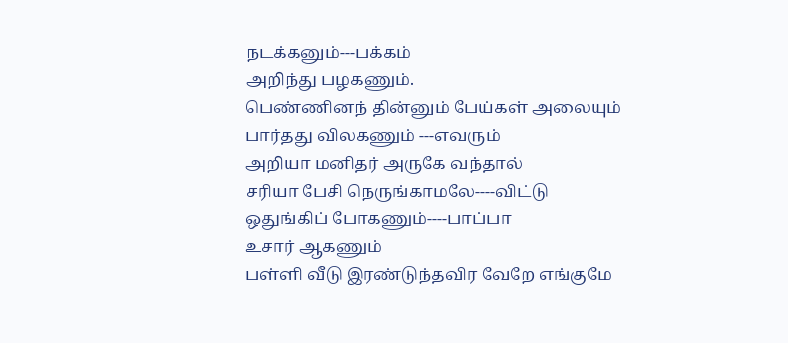நடக்கனும்---பக்கம்
அறிந்து பழகணும்.
பெண்ணினந் தின்னும் பேய்கள் அலையும்
பார்தது விலகணும் ---எவரும்
அறியா மனிதர் அருகே வந்தால்
சரியா பேசி நெருங்காமலே----விட்டு
ஒதுங்கிப் போகணும்----பாப்பா
உசார் ஆகணும்
பள்ளி வீடு இரண்டுந்தவிர வேறே எங்குமே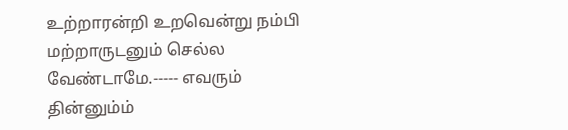உற்றாரன்றி உறவென்று நம்பி
மற்றாருடனும் செல்ல வேண்டாமே.----- எவரும்
தின்னும்ம்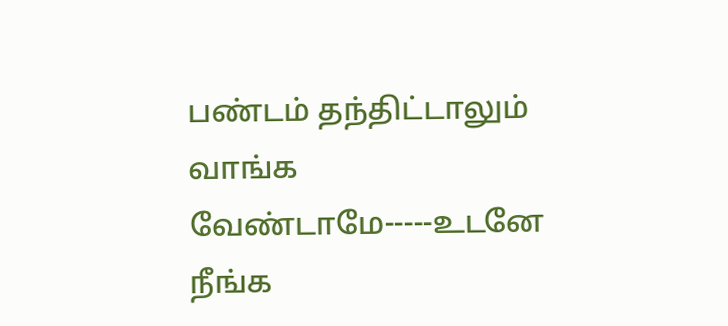பண்டம் தந்திட்டாலும்
வாங்க வேண்டாமே-----உடனே
நீங்க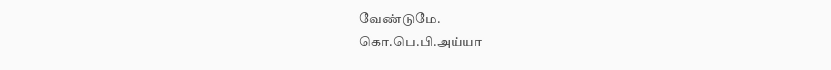வேண்டுமே.
கொ.பெ.பி.அய்யா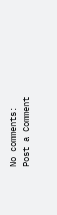No comments:
Post a Comment